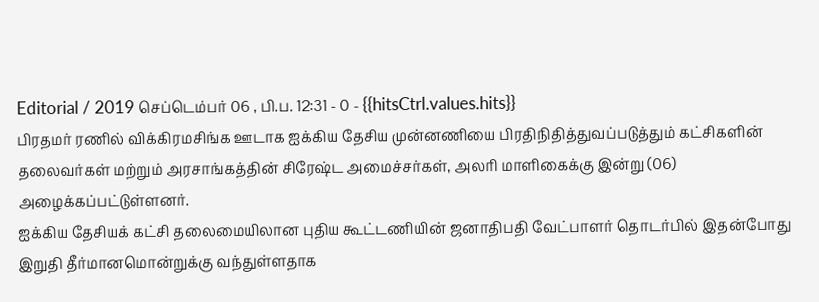Editorial / 2019 செப்டெம்பர் 06 , பி.ப. 12:31 - 0 - {{hitsCtrl.values.hits}}
பிரதமர் ரணில் விக்கிரமசிங்க ஊடாக ஐக்கிய தேசிய முன்னணியை பிரதிநிதித்துவப்படுத்தும் கட்சிகளின் தலைவர்கள் மற்றும் அரசாங்கத்தின் சிரேஷ்ட அமைச்சர்கள், அலரி மாளிகைக்கு இன்று (06) அழைக்கப்பட்டுள்ளனர்.
ஐக்கிய தேசியக் கட்சி தலைமையிலான புதிய கூட்டணியின் ஜனாதிபதி வேட்பாளர் தொடர்பில் இதன்போது இறுதி தீர்மானமொன்றுக்கு வந்துள்ளதாக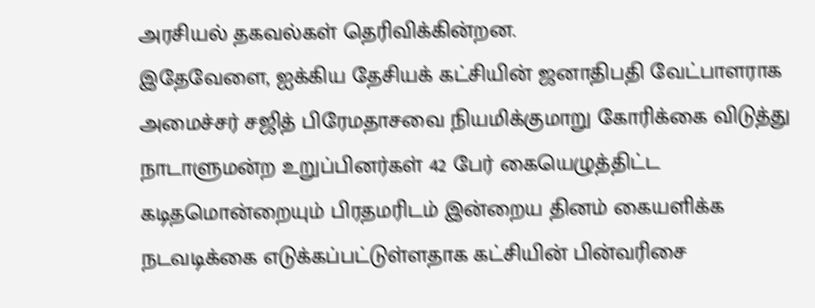அரசியல் தகவல்கள் தெரிவிக்கின்றன.
இதேவேளை, ஐக்கிய தேசியக் கட்சியின் ஜனாதிபதி வேட்பாளராக அமைச்சர் சஜித் பிரேமதாசவை நியமிக்குமாறு கோரிக்கை விடுத்து நாடாளுமன்ற உறுப்பினர்கள் 42 பேர் கையெழுத்திட்ட கடிதமொன்றையும் பிரதமரிடம் இன்றைய தினம் கையளிக்க நடவடிக்கை எடுக்கப்பட்டுள்ளதாக கட்சியின் பின்வரிசை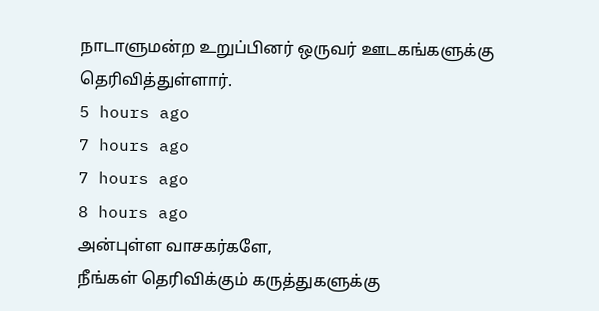நாடாளுமன்ற உறுப்பினர் ஒருவர் ஊடகங்களுக்கு தெரிவித்துள்ளார்.
5 hours ago
7 hours ago
7 hours ago
8 hours ago
அன்புள்ள வாசகர்களே,
நீங்கள் தெரிவிக்கும் கருத்துகளுக்கு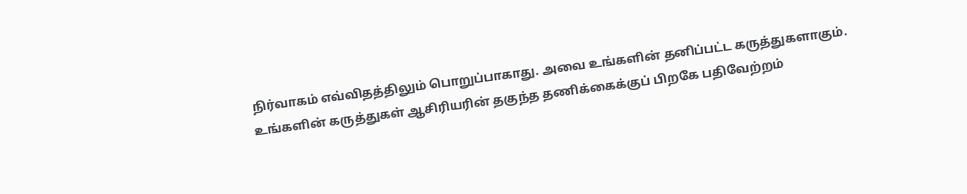நிர்வாகம் எவ்விதத்திலும் பொறுப்பாகாது. அவை உங்களின் தனிப்பட்ட கருத்துகளாகும். உங்களின் கருத்துகள் ஆசிரியரின் தகுந்த தணிக்கைக்குப் பிறகே பதிவேற்றம்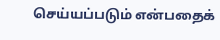செய்யப்படும் என்பதைக்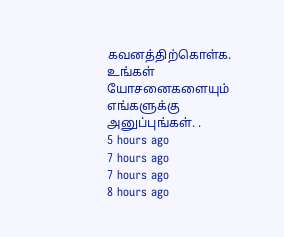கவனத்திற்கொள்க. உங்கள் யோசனைகளையும் எங்களுக்கு அனுப்புங்கள். .
5 hours ago
7 hours ago
7 hours ago
8 hours ago